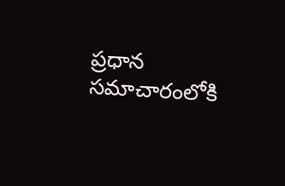ప్రధాన సమాచారంలోకి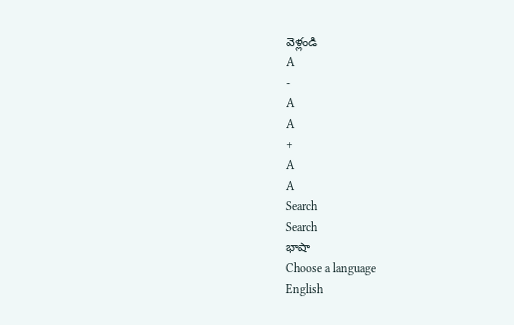వెళ్లండి
A
-
A
A
+
A
A
Search
Search
భాషా
Choose a language
English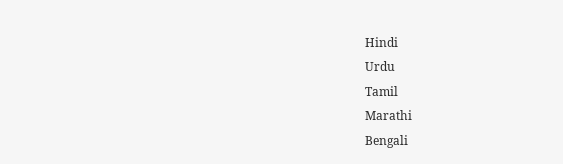Hindi
Urdu
Tamil
Marathi
Bengali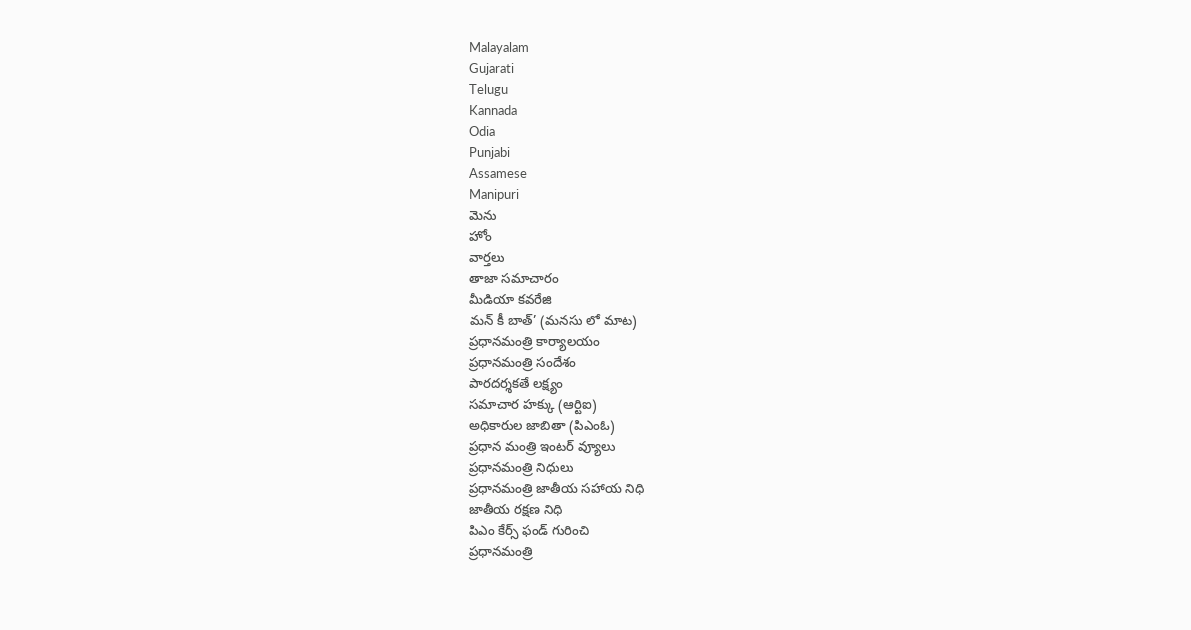Malayalam
Gujarati
Telugu
Kannada
Odia
Punjabi
Assamese
Manipuri
మెను
హోం
వార్తలు
తాజా సమాచారం
మీడియా కవరేజి
మన్ కీ బాత్’ (మనసు లో మాట)
ప్రధానమంత్రి కార్యాలయం
ప్రధానమంత్రి సందేశం
పారదర్శకతే లక్ష్యం
సమాచార హక్కు (ఆర్టిఐ)
అధికారుల జాబితా (పిఎంఓ)
ప్రధాన మంత్రి ఇంటర్ వ్యూలు
ప్రధానమంత్రి నిధులు
ప్రధానమంత్రి జాతీయ సహాయ నిధి
జాతీయ రక్షణ నిధి
పిఎం కేర్స్ ఫండ్ గురించి
ప్రధానమంత్రి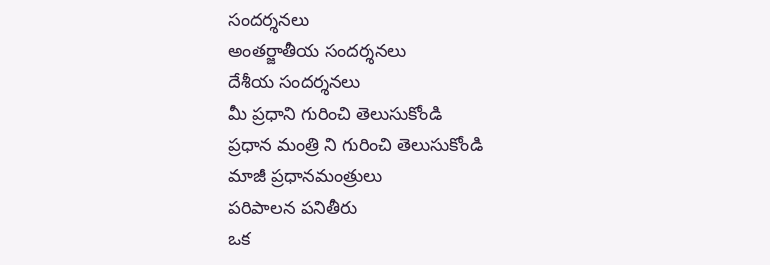సందర్శనలు
అంతర్జాతీయ సందర్శనలు
దేశీయ సందర్శనలు
మీ ప్రధాని గురించి తెలుసుకోండి
ప్రధాన మంత్రి ని గురించి తెలుసుకోండి
మాజీ ప్రధానమంత్రులు
పరిపాలన పనితీరు
ఒక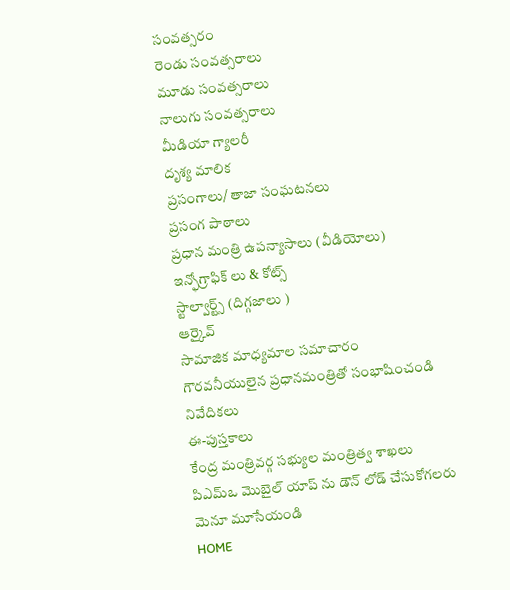సంవత్సరం
రెండు సంవత్సరాలు
మూడు సంవత్సరాలు
నాలుగు సంవత్సరాలు
మీడియా గ్యాలరీ
దృశ్య మాలిక
ప్రసంగాలు/ తాజా సంఘటనలు
ప్రసంగ పాఠాలు
ప్రధాన మంత్రి ఉపన్యాసాలు (వీడియోలు)
ఇన్ఫోగ్రాఫిక్ లు & కోట్స్
స్టాల్వార్ట్స్ (దిగ్గజాలు )
ఆర్కైవ్
సామాజిక మాధ్యమాల సమాచారం
గౌరవనీయులైన ప్రధానమంత్రితో సంభాషించండి
నివేదికలు
ఈ-పుస్తకాలు
కేంద్ర మంత్రివర్గ సభ్యుల మంత్రిత్వ శాఖలు
పిఎమ్ఒ మొబైల్ యాప్ ను డౌన్ లోడ్ చేసుకోగలరు
మెనూ మూసేయండి
HOME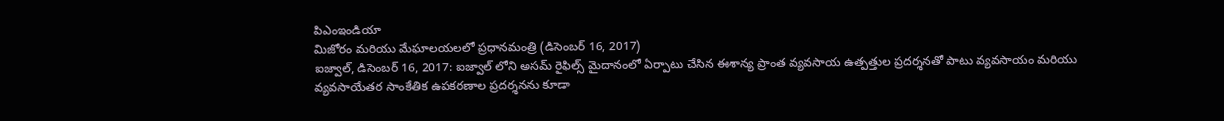పిఎంఇండియా
మిజోరం మరియు మేఘాలయలలో ప్రధానమంత్రి (డిసెంబర్ 16, 2017)
ఐజ్వాల్, డిసెంబర్ 16, 2017: ఐజ్వాల్ లోని అసమ్ రైఫిల్స్ మైదానంలో ఏర్పాటు చేసిన ఈశాన్య ప్రాంత వ్యవసాయ ఉత్పత్తుల ప్రదర్శనతో పాటు వ్యవసాయం మరియు వ్యవసాయేతర సాంకేతిక ఉపకరణాల ప్రదర్శనను కూడా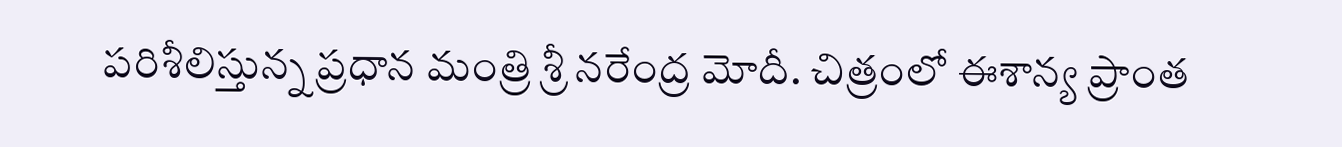పరిశీలిస్తున్న ప్రధాన మంత్రి శ్రీ నరేంద్ర మోదీ. చిత్రంలో ఈశాన్య ప్రాంత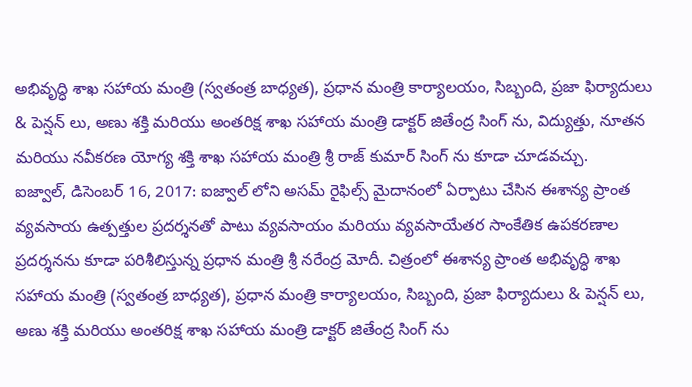అభివృద్ధి శాఖ సహాయ మంత్రి (స్వతంత్ర బాధ్యత), ప్రధాన మంత్రి కార్యాలయం, సిబ్బంది, ప్రజా ఫిర్యాదులు & పెన్షన్ లు, అణు శక్తి మరియు అంతరిక్ష శాఖ సహాయ మంత్రి డాక్టర్ జితేంద్ర సింగ్ ను, విద్యుత్తు, నూతన మరియు నవీకరణ యోగ్య శక్తి శాఖ సహాయ మంత్రి శ్రీ రాజ్ కుమార్ సింగ్ ను కూడా చూడవచ్చు.
ఐజ్వాల్, డిసెంబర్ 16, 2017: ఐజ్వాల్ లోని అసమ్ రైఫిల్స్ మైదానంలో ఏర్పాటు చేసిన ఈశాన్య ప్రాంత వ్యవసాయ ఉత్పత్తుల ప్రదర్శనతో పాటు వ్యవసాయం మరియు వ్యవసాయేతర సాంకేతిక ఉపకరణాల ప్రదర్శనను కూడా పరిశీలిస్తున్న ప్రధాన మంత్రి శ్రీ నరేంద్ర మోదీ. చిత్రంలో ఈశాన్య ప్రాంత అభివృద్ధి శాఖ సహాయ మంత్రి (స్వతంత్ర బాధ్యత), ప్రధాన మంత్రి కార్యాలయం, సిబ్బంది, ప్రజా ఫిర్యాదులు & పెన్షన్ లు, అణు శక్తి మరియు అంతరిక్ష శాఖ సహాయ మంత్రి డాక్టర్ జితేంద్ర సింగ్ ను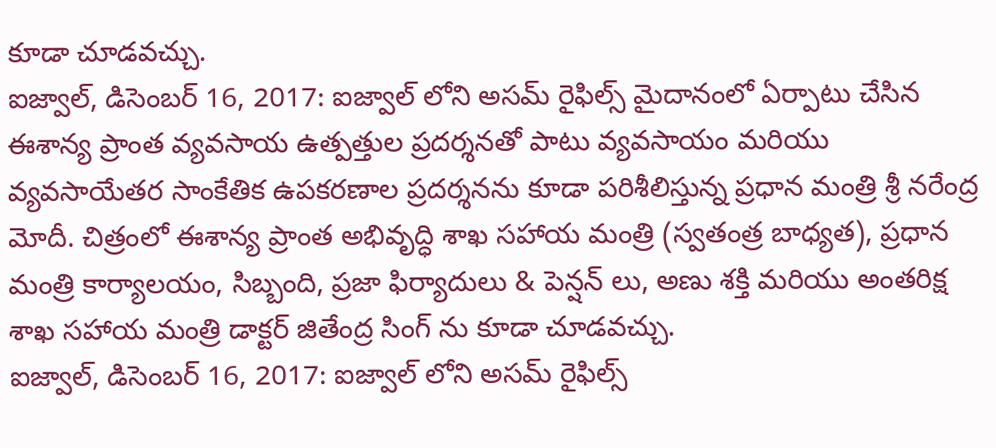కూడా చూడవచ్చు.
ఐజ్వాల్, డిసెంబర్ 16, 2017: ఐజ్వాల్ లోని అసమ్ రైఫిల్స్ మైదానంలో ఏర్పాటు చేసిన ఈశాన్య ప్రాంత వ్యవసాయ ఉత్పత్తుల ప్రదర్శనతో పాటు వ్యవసాయం మరియు వ్యవసాయేతర సాంకేతిక ఉపకరణాల ప్రదర్శనను కూడా పరిశీలిస్తున్న ప్రధాన మంత్రి శ్రీ నరేంద్ర మోదీ. చిత్రంలో ఈశాన్య ప్రాంత అభివృద్ధి శాఖ సహాయ మంత్రి (స్వతంత్ర బాధ్యత), ప్రధాన మంత్రి కార్యాలయం, సిబ్బంది, ప్రజా ఫిర్యాదులు & పెన్షన్ లు, అణు శక్తి మరియు అంతరిక్ష శాఖ సహాయ మంత్రి డాక్టర్ జితేంద్ర సింగ్ ను కూడా చూడవచ్చు.
ఐజ్వాల్, డిసెంబర్ 16, 2017: ఐజ్వాల్ లోని అసమ్ రైఫిల్స్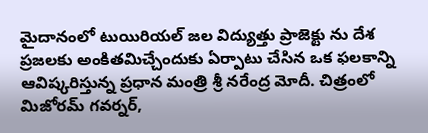మైదానంలో టుయిరియల్ జల విద్యుత్తు ప్రాజెక్టు ను దేశ ప్రజలకు అంకితమిచ్చేందుకు ఏర్పాటు చేసిన ఒక ఫలకాన్ని ఆవిష్కరిస్తున్న ప్రధాన మంత్రి శ్రీ నరేంద్ర మోదీ. చిత్రంలో మిజోరమ్ గవర్నర్,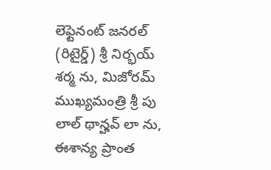లెఫ్టెనంట్ జనరల్ (రిటైర్డ్) శ్రీ నిర్భయ్ శర్మ ను, మిజోరమ్ ముఖ్యమంత్రి శ్రీ పు లాల్ థాన్హవ్ లా ను, ఈశాన్య ప్రాంత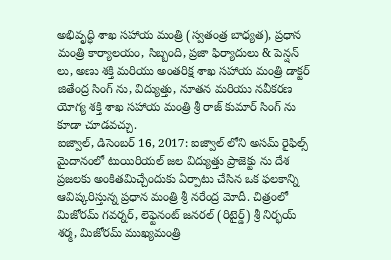అభివృద్ధి శాఖ సహాయ మంత్రి (స్వతంత్ర బాధ్యత), ప్రధాన మంత్రి కార్యాలయం, సిబ్బంది, ప్రజా ఫిర్యాదులు & పెన్షన్ లు, అణు శక్తి మరియు అంతరిక్ష శాఖ సహాయ మంత్రి డాక్టర్ జితేంద్ర సింగ్ ను, విద్యుత్తు, నూతన మరియు నవీకరణ యోగ్య శక్తి శాఖ సహాయ మంత్రి శ్రీ రాజ్ కుమార్ సింగ్ ను కూడా చూడవచ్చు.
ఐజ్వాల్, డిసెంబర్ 16, 2017: ఐజ్వాల్ లోని అసమ్ రైఫిల్స్ మైదానంలో టుయిరియల్ జల విద్యుత్తు ప్రాజెక్టు ను దేశ ప్రజలకు అంకితమిచ్చేందుకు ఏర్పాటు చేసిన ఒక ఫలకాన్ని ఆవిష్కరిస్తున్న ప్రధాన మంత్రి శ్రీ నరేంద్ర మోదీ. చిత్రంలో మిజోరమ్ గవర్నర్, లెఫ్టెనంట్ జనరల్ (రిటైర్డ్) శ్రీ నిర్భయ్ శర్మ, మిజోరమ్ ముఖ్యమంత్రి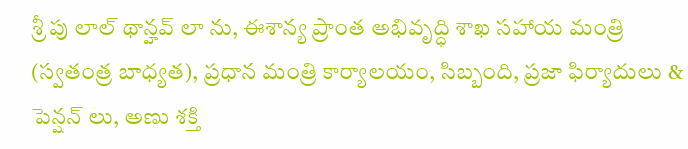శ్రీ పు లాల్ థాన్హవ్ లా ను, ఈశాన్య ప్రాంత అభివృద్ధి శాఖ సహాయ మంత్రి (స్వతంత్ర బాధ్యత), ప్రధాన మంత్రి కార్యాలయం, సిబ్బంది, ప్రజా ఫిర్యాదులు & పెన్షన్ లు, అణు శక్తి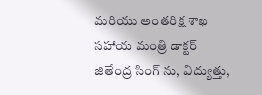మరియు అంతరిక్ష శాఖ సహాయ మంత్రి డాక్టర్ జితేంద్ర సింగ్ ను, విద్యుత్తు,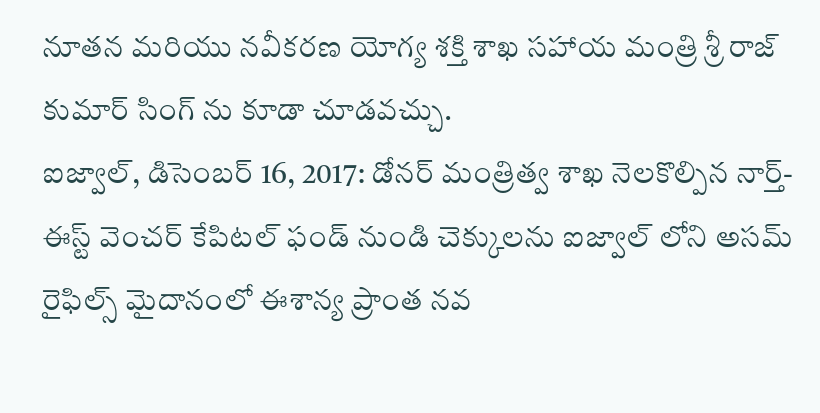నూతన మరియు నవీకరణ యోగ్య శక్తి శాఖ సహాయ మంత్రి శ్రీ రాజ్ కుమార్ సింగ్ ను కూడా చూడవచ్చు.
ఐజ్వాల్, డిసెంబర్ 16, 2017: డోనర్ మంత్రిత్వ శాఖ నెలకొల్పిన నార్త్-ఈస్ట్ వెంచర్ కేపిటల్ ఫండ్ నుండి చెక్కులను ఐజ్వాల్ లోని అసమ్ రైఫిల్స్ మైదానంలో ఈశాన్య ప్రాంత నవ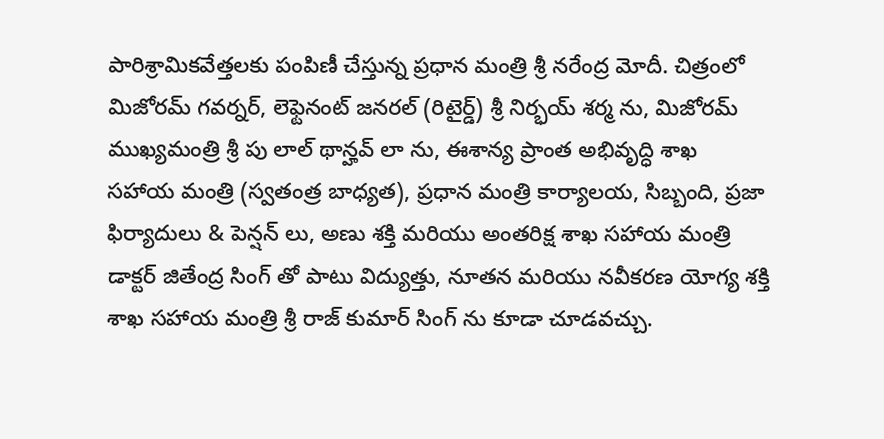పారిశ్రామికవేత్తలకు పంపిణీ చేస్తున్న ప్రధాన మంత్రి శ్రీ నరేంద్ర మోదీ. చిత్రంలో మిజోరమ్ గవర్నర్, లెఫ్టెనంట్ జనరల్ (రిటైర్డ్) శ్రీ నిర్భయ్ శర్మ ను, మిజోరమ్ ముఖ్యమంత్రి శ్రీ పు లాల్ థాన్హవ్ లా ను, ఈశాన్య ప్రాంత అభివృద్ధి శాఖ సహాయ మంత్రి (స్వతంత్ర బాధ్యత), ప్రధాన మంత్రి కార్యాలయ, సిబ్బంది, ప్రజా ఫిర్యాదులు & పెన్షన్ లు, అణు శక్తి మరియు అంతరిక్ష శాఖ సహాయ మంత్రి డాక్టర్ జితేంద్ర సింగ్ తో పాటు విద్యుత్తు, నూతన మరియు నవీకరణ యోగ్య శక్తి శాఖ సహాయ మంత్రి శ్రీ రాజ్ కుమార్ సింగ్ ను కూడా చూడవచ్చు.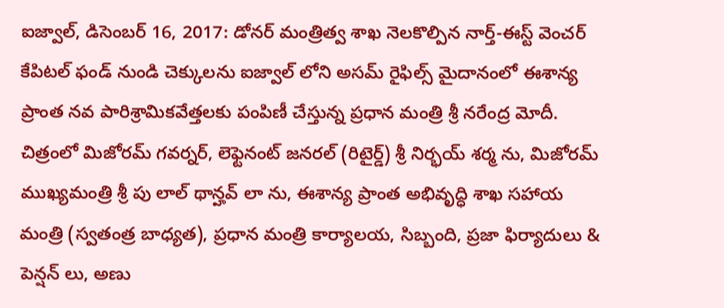ఐజ్వాల్, డిసెంబర్ 16, 2017: డోనర్ మంత్రిత్వ శాఖ నెలకొల్పిన నార్త్-ఈస్ట్ వెంచర్ కేపిటల్ ఫండ్ నుండి చెక్కులను ఐజ్వాల్ లోని అసమ్ రైఫిల్స్ మైదానంలో ఈశాన్య ప్రాంత నవ పారిశ్రామికవేత్తలకు పంపిణీ చేస్తున్న ప్రధాన మంత్రి శ్రీ నరేంద్ర మోదీ. చిత్రంలో మిజోరమ్ గవర్నర్, లెఫ్టెనంట్ జనరల్ (రిటైర్డ్) శ్రీ నిర్భయ్ శర్మ ను, మిజోరమ్ ముఖ్యమంత్రి శ్రీ పు లాల్ థాన్హవ్ లా ను, ఈశాన్య ప్రాంత అభివృద్ధి శాఖ సహాయ మంత్రి (స్వతంత్ర బాధ్యత), ప్రధాన మంత్రి కార్యాలయ, సిబ్బంది, ప్రజా ఫిర్యాదులు & పెన్షన్ లు, అణు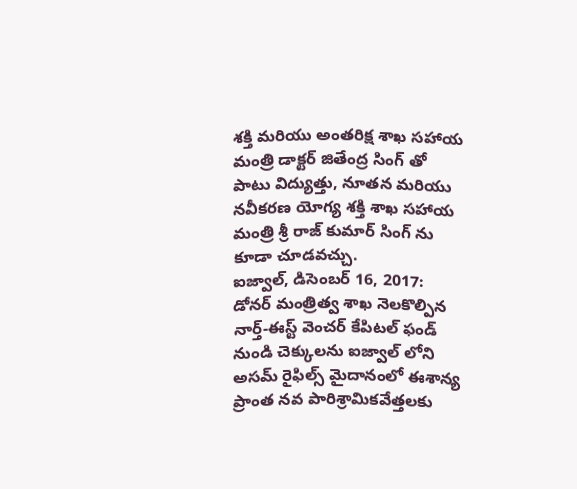శక్తి మరియు అంతరిక్ష శాఖ సహాయ మంత్రి డాక్టర్ జితేంద్ర సింగ్ తో పాటు విద్యుత్తు, నూతన మరియు నవీకరణ యోగ్య శక్తి శాఖ సహాయ మంత్రి శ్రీ రాజ్ కుమార్ సింగ్ ను కూడా చూడవచ్చు.
ఐజ్వాల్, డిసెంబర్ 16, 2017: డోనర్ మంత్రిత్వ శాఖ నెలకొల్పిన నార్త్-ఈస్ట్ వెంచర్ కేపిటల్ ఫండ్ నుండి చెక్కులను ఐజ్వాల్ లోని అసమ్ రైఫిల్స్ మైదానంలో ఈశాన్య ప్రాంత నవ పారిశ్రామికవేత్తలకు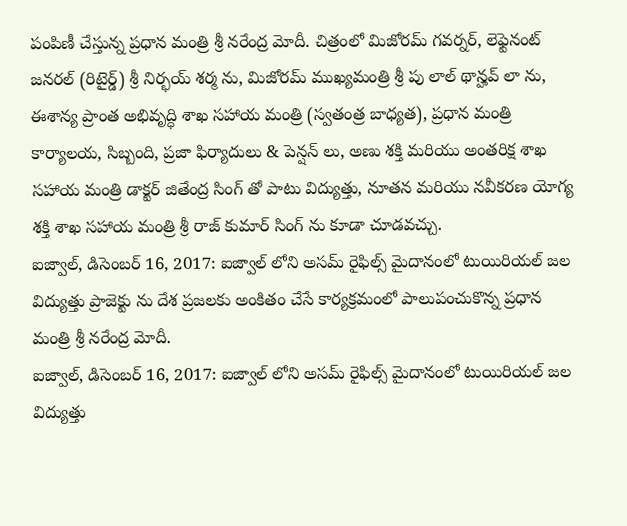పంపిణీ చేస్తున్న ప్రధాన మంత్రి శ్రీ నరేంద్ర మోదీ. చిత్రంలో మిజోరమ్ గవర్నర్, లెఫ్టెనంట్ జనరల్ (రిటైర్డ్) శ్రీ నిర్భయ్ శర్మ ను, మిజోరమ్ ముఖ్యమంత్రి శ్రీ పు లాల్ థాన్హవ్ లా ను, ఈశాన్య ప్రాంత అభివృద్ధి శాఖ సహాయ మంత్రి (స్వతంత్ర బాధ్యత), ప్రధాన మంత్రి కార్యాలయ, సిబ్బంది, ప్రజా ఫిర్యాదులు & పెన్షన్ లు, అణు శక్తి మరియు అంతరిక్ష శాఖ సహాయ మంత్రి డాక్టర్ జితేంద్ర సింగ్ తో పాటు విద్యుత్తు, నూతన మరియు నవీకరణ యోగ్య శక్తి శాఖ సహాయ మంత్రి శ్రీ రాజ్ కుమార్ సింగ్ ను కూడా చూడవచ్చు.
ఐజ్వాల్, డిసెంబర్ 16, 2017: ఐజ్వాల్ లోని అసమ్ రైఫిల్స్ మైదానంలో టుయిరియల్ జల విద్యుత్తు ప్రాజెక్టు ను దేశ ప్రజలకు అంకితం చేసే కార్యక్రమంలో పాలుపంచుకొన్న ప్రధాన మంత్రి శ్రీ నరేంద్ర మోదీ.
ఐజ్వాల్, డిసెంబర్ 16, 2017: ఐజ్వాల్ లోని అసమ్ రైఫిల్స్ మైదానంలో టుయిరియల్ జల విద్యుత్తు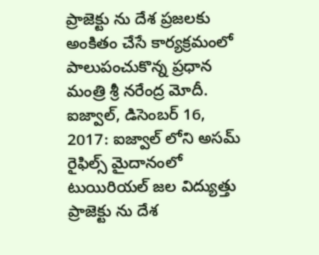ప్రాజెక్టు ను దేశ ప్రజలకు అంకితం చేసే కార్యక్రమంలో పాలుపంచుకొన్న ప్రధాన మంత్రి శ్రీ నరేంద్ర మోదీ.
ఐజ్వాల్, డిసెంబర్ 16, 2017: ఐజ్వాల్ లోని అసమ్ రైఫిల్స్ మైదానంలో టుయిరియల్ జల విద్యుత్తు ప్రాజెక్టు ను దేశ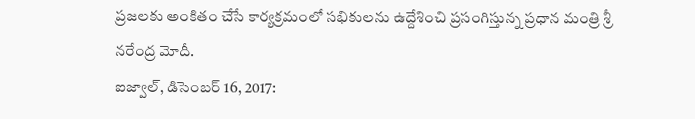ప్రజలకు అంకితం చేసే కార్యక్రమంలో సభికులను ఉద్దేశించి ప్రసంగిస్తున్న ప్రధాన మంత్రి శ్రీ నరేంద్ర మోదీ.
ఐజ్వాల్, డిసెంబర్ 16, 2017: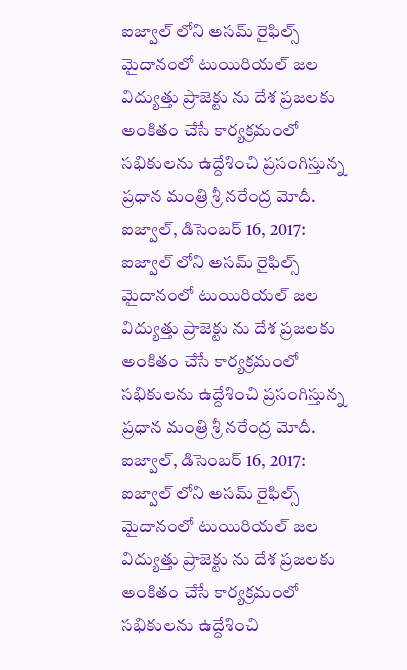ఐజ్వాల్ లోని అసమ్ రైఫిల్స్ మైదానంలో టుయిరియల్ జల విద్యుత్తు ప్రాజెక్టు ను దేశ ప్రజలకు అంకితం చేసే కార్యక్రమంలో సభికులను ఉద్దేశించి ప్రసంగిస్తున్న ప్రధాన మంత్రి శ్రీ నరేంద్ర మోదీ.
ఐజ్వాల్, డిసెంబర్ 16, 2017: ఐజ్వాల్ లోని అసమ్ రైఫిల్స్ మైదానంలో టుయిరియల్ జల విద్యుత్తు ప్రాజెక్టు ను దేశ ప్రజలకు అంకితం చేసే కార్యక్రమంలో సభికులను ఉద్దేశించి ప్రసంగిస్తున్న ప్రధాన మంత్రి శ్రీ నరేంద్ర మోదీ.
ఐజ్వాల్, డిసెంబర్ 16, 2017: ఐజ్వాల్ లోని అసమ్ రైఫిల్స్ మైదానంలో టుయిరియల్ జల విద్యుత్తు ప్రాజెక్టు ను దేశ ప్రజలకు అంకితం చేసే కార్యక్రమంలో సభికులను ఉద్దేశించి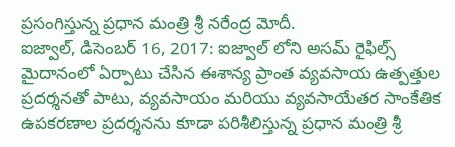ప్రసంగిస్తున్న ప్రధాన మంత్రి శ్రీ నరేంద్ర మోదీ.
ఐజ్వాల్, డిసెంబర్ 16, 2017: ఐజ్వాల్ లోని అసమ్ రైఫిల్స్ మైదానంలో ఏర్పాటు చేసిన ఈశాన్య ప్రాంత వ్యవసాయ ఉత్పత్తుల ప్రదర్శనతో పాటు, వ్యవసాయం మరియు వ్యవసాయేతర సాంకేతిక ఉపకరణాల ప్రదర్శనను కూడా పరిశీలిస్తున్న ప్రధాన మంత్రి శ్రీ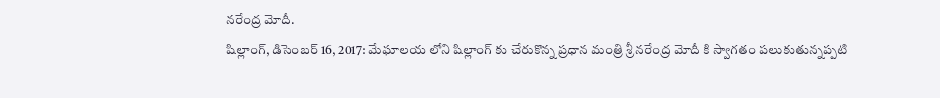నరేంద్ర మోదీ.
షిల్లాంగ్, డిసెంబర్ 16, 2017: మేఘాలయ లోని షిల్లాంగ్ కు చేరుకొన్న ప్రధాన మంత్రి శ్రీ నరేంద్ర మోదీ కి స్వాగతం పలుకుతున్నప్పటి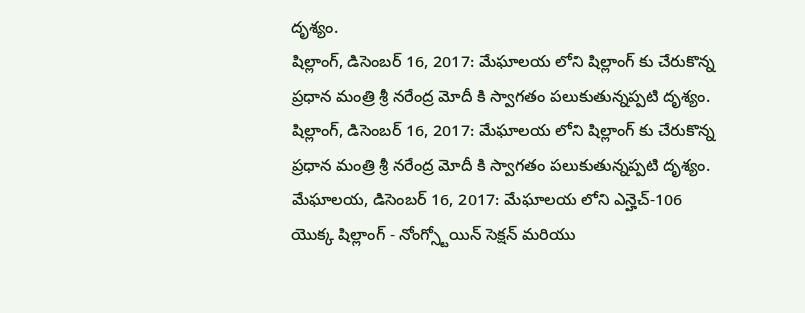దృశ్యం.
షిల్లాంగ్, డిసెంబర్ 16, 2017: మేఘాలయ లోని షిల్లాంగ్ కు చేరుకొన్న ప్రధాన మంత్రి శ్రీ నరేంద్ర మోదీ కి స్వాగతం పలుకుతున్నప్పటి దృశ్యం.
షిల్లాంగ్, డిసెంబర్ 16, 2017: మేఘాలయ లోని షిల్లాంగ్ కు చేరుకొన్న ప్రధాన మంత్రి శ్రీ నరేంద్ర మోదీ కి స్వాగతం పలుకుతున్నప్పటి దృశ్యం.
మేఘాలయ, డిసెంబర్ 16, 2017: మేఘాలయ లోని ఎన్హెచ్-106 యొక్క షిల్లాంగ్ - నోంగ్స్టోయిన్ సెక్షన్ మరియు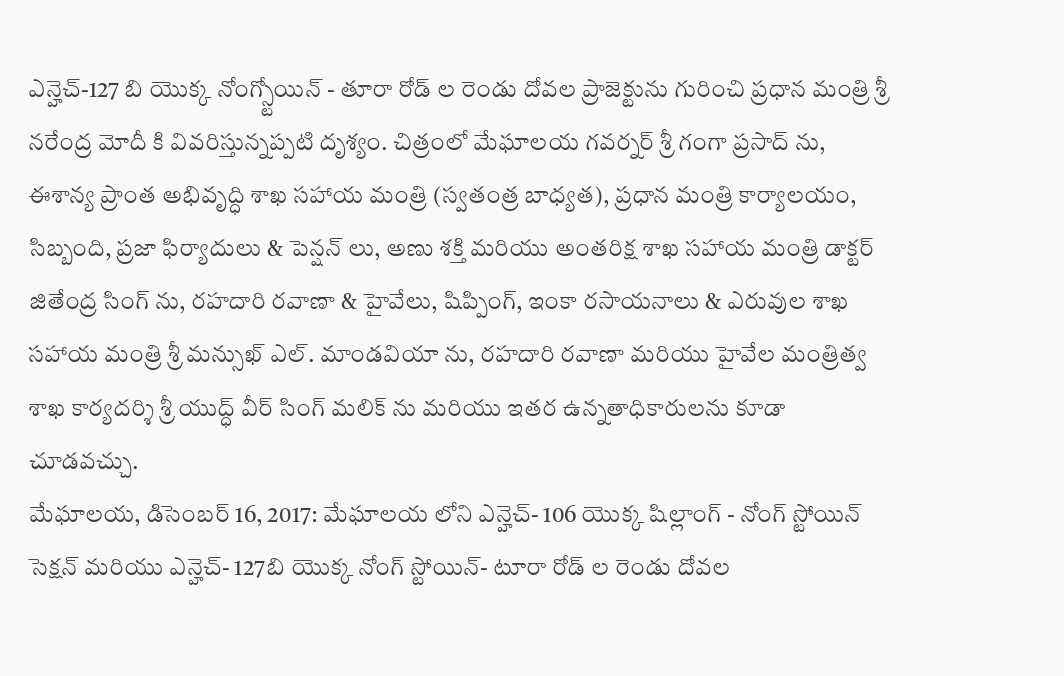ఎన్హెచ్-127 బి యొక్క నోంగ్స్టోయిన్ - తూరా రోడ్ ల రెండు దోవల ప్రాజెక్టును గురించి ప్రధాన మంత్రి శ్రీ నరేంద్ర మోదీ కి వివరిస్తున్నప్పటి దృశ్యం. చిత్రంలో మేఘాలయ గవర్నర్ శ్రీ గంగా ప్రసాద్ ను, ఈశాన్య ప్రాంత అభివృద్ధి శాఖ సహాయ మంత్రి (స్వతంత్ర బాధ్యత), ప్రధాన మంత్రి కార్యాలయం, సిబ్బంది, ప్రజా ఫిర్యాదులు & పెన్షన్ లు, అణు శక్తి మరియు అంతరిక్ష శాఖ సహాయ మంత్రి డాక్టర్ జితేంద్ర సింగ్ ను, రహదారి రవాణా & హైవేలు, షిప్పింగ్, ఇంకా రసాయనాలు & ఎరువుల శాఖ సహాయ మంత్రి శ్రీ మన్సుఖ్ ఎల్. మాండవియా ను, రహదారి రవాణా మరియు హైవేల మంత్రిత్వ శాఖ కార్యదర్శి శ్రీ యుద్ధ్ వీర్ సింగ్ మలిక్ ను మరియు ఇతర ఉన్నతాధికారులను కూడా చూడవచ్చు.
మేఘాలయ, డిసెంబర్ 16, 2017: మేఘాలయ లోని ఎన్హెచ్- 106 యొక్క షిల్లాంగ్ - నోంగ్ స్టోయిన్ సెక్షన్ మరియు ఎన్హెచ్- 127బి యొక్క నోంగ్ స్టోయిన్- టూరా రోడ్ ల రెండు దోవల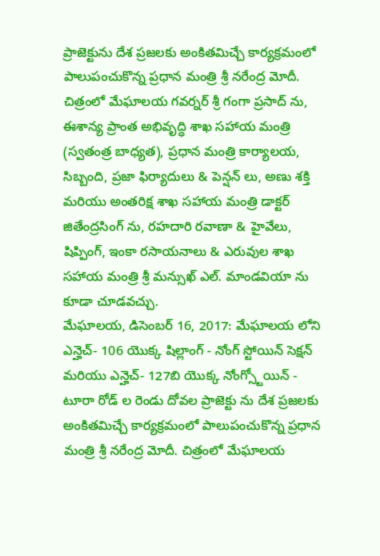ప్రాజెక్టును దేశ ప్రజలకు అంకితమిచ్చే కార్యక్రమంలో పాలుపంచుకొన్న ప్రధాన మంత్రి శ్రీ నరేంద్ర మోదీ. చిత్రంలో మేఘాలయ గవర్నర్ శ్రీ గంగా ప్రసాద్ ను, ఈశాన్య ప్రాంత అభివృద్ధి శాఖ సహాయ మంత్రి (స్వతంత్ర బాధ్యత), ప్రధాన మంత్రి కార్యాలయ, సిబ్బంది, ప్రజా ఫిర్యాదులు & పెన్షన్ లు, అణు శక్తి మరియు అంతరిక్ష శాఖ సహాయ మంత్రి డాక్టర్ జితేంద్రసింగ్ ను, రహదారి రవాణా & హైవేలు, షిప్పింగ్, ఇంకా రసాయనాలు & ఎరువుల శాఖ సహాయ మంత్రి శ్రీ మన్సుఖ్ ఎల్. మాండవియా ను కూడా చూడవచ్చు.
మేఘాలయ, డిసెంబర్ 16, 2017: మేఘాలయ లోని ఎన్హెచ్- 106 యొక్క షిల్లాంగ్ - నోంగ్ స్టోయిన్ సెక్షన్ మరియు ఎన్హెచ్- 127బి యొక్క నోంగ్స్టోయిన్ - టూరా రోడ్ ల రెండు దోవల ప్రాజెక్టు ను దేశ ప్రజలకు అంకితమిచ్చే కార్యక్రమంలో పాలుపంచుకొన్న ప్రధాన మంత్రి శ్రీ నరేంద్ర మోదీ. చిత్రంలో మేఘాలయ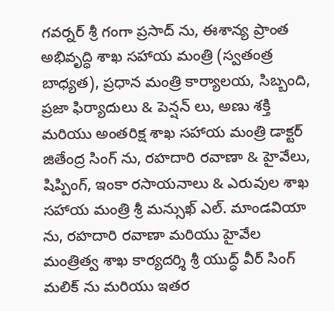గవర్నర్ శ్రీ గంగా ప్రసాద్ ను, ఈశాన్య ప్రాంత అభివృద్ధి శాఖ సహాయ మంత్రి (స్వతంత్ర బాధ్యత), ప్రధాన మంత్రి కార్యాలయ, సిబ్బంది, ప్రజా ఫిర్యాదులు & పెన్షన్ లు, అణు శక్తి మరియు అంతరిక్ష శాఖ సహాయ మంత్రి డాక్టర్ జితేంద్ర సింగ్ ను, రహదారి రవాణా & హైవేలు, షిప్పింగ్, ఇంకా రసాయనాలు & ఎరువుల శాఖ సహాయ మంత్రి శ్రీ మన్సుఖ్ ఎల్. మాండవియా ను, రహదారి రవాణా మరియు హైవేల మంత్రిత్వ శాఖ కార్యదర్శి శ్రీ యుద్ధ్ వీర్ సింగ్ మలిక్ ను మరియు ఇతర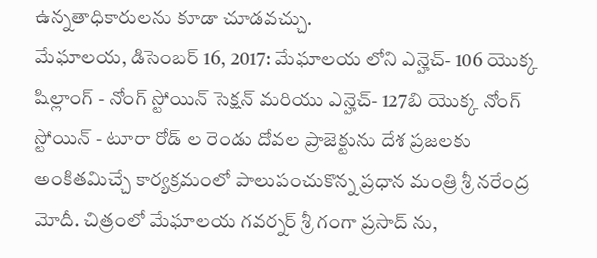ఉన్నతాధికారులను కూడా చూడవచ్చు.
మేఘాలయ, డిసెంబర్ 16, 2017: మేఘాలయ లోని ఎన్హెచ్- 106 యొక్క షిల్లాంగ్ - నోంగ్ స్టోయిన్ సెక్షన్ మరియు ఎన్హెచ్- 127బి యొక్క నోంగ్ స్టోయిన్ - టూరా రోడ్ ల రెండు దోవల ప్రాజెక్టును దేశ ప్రజలకు అంకితమిచ్చే కార్యక్రమంలో పాలుపంచుకొన్న ప్రధాన మంత్రి శ్రీ నరేంద్ర మోదీ. చిత్రంలో మేఘాలయ గవర్నర్ శ్రీ గంగా ప్రసాద్ ను,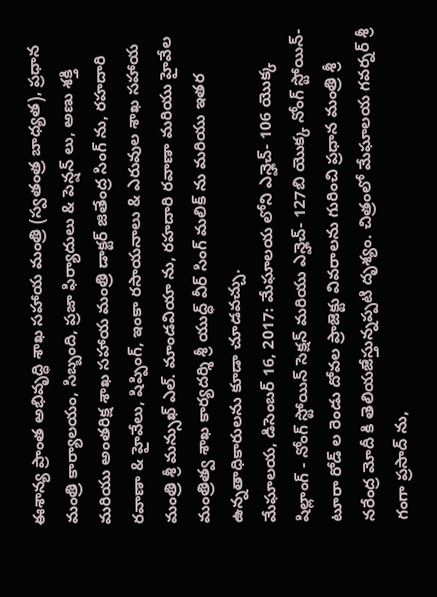ఈశాన్య ప్రాంత అభివృద్ధి శాఖ సహాయ మంత్రి (స్వతంత్ర బాధ్యత), ప్రధాన మంత్రి కార్యాలయం, సిబ్బంది, ప్రజా ఫిర్యాదులు & పెన్షన్ లు, అణు శక్తి మరియు అంతరిక్ష శాఖ సహాయ మంత్రి డాక్టర్ జితేంద్ర సింగ్ ను, రహదారి రవాణా & హైవేలు, షిప్పింగ్, ఇంకా రసాయనాలు & ఎరువుల శాఖ సహాయ మంత్రి శ్రీ మన్సుఖ్ ఎల్. మాండవియా ను, రహదారి రవాణా మరియు హైవేల మంత్రిత్వ శాఖ కార్యదర్శి శ్రీ యుద్ధ్ వీర్ సింగ్ మలిక్ ను మరియు ఇతర ఉన్నతాధికారులను కూడా చూడవచ్చు.
మేఘాలయ, డిసెంబర్ 16, 2017: మేఘాలయ లోని ఎన్హెచ్- 106 యొక్క షిల్లాంగ్ - నోంగ్ స్టోయిన్ సెక్షన్ మరియు ఎన్హెచ్- 127బి యొక్క నోంగ్ స్టోయిన్- టూరా రోడ్ ల రెండు దోవల ప్రాజెక్టు వివరాలను గురించి ప్రధాన మంత్రి శ్రీ నరేంద్ర మోదీ కి తెలియజేస్తున్నప్పటి దృశ్యం. చిత్రంలో మేఘాలయ గవర్నర్ శ్రీ గంగా ప్రసాద్ ను,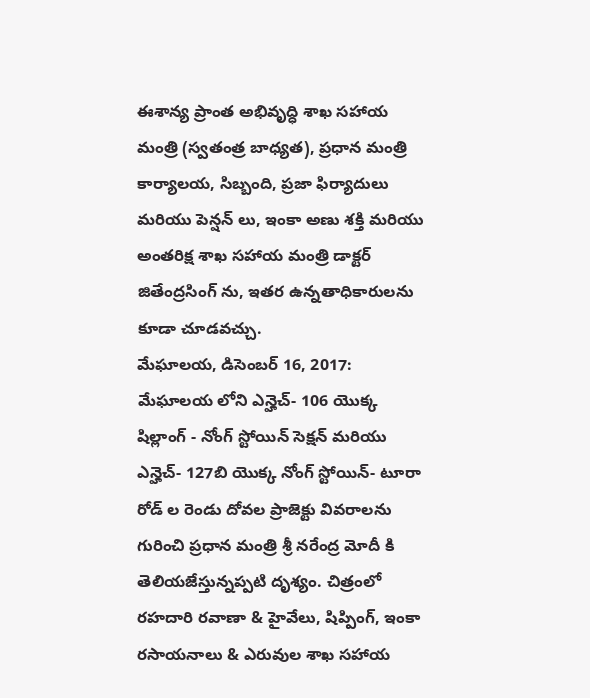ఈశాన్య ప్రాంత అభివృద్ధి శాఖ సహాయ మంత్రి (స్వతంత్ర బాధ్యత), ప్రధాన మంత్రి కార్యాలయ, సిబ్బంది, ప్రజా ఫిర్యాదులు మరియు పెన్షన్ లు, ఇంకా అణు శక్తి మరియు అంతరిక్ష శాఖ సహాయ మంత్రి డాక్టర్ జితేంద్రసింగ్ ను, ఇతర ఉన్నతాధికారులను కూడా చూడవచ్చు.
మేఘాలయ, డిసెంబర్ 16, 2017: మేఘాలయ లోని ఎన్హెచ్- 106 యొక్క షిల్లాంగ్ - నోంగ్ స్టోయిన్ సెక్షన్ మరియు ఎన్హెచ్- 127బి యొక్క నోంగ్ స్టోయిన్- టూరా రోడ్ ల రెండు దోవల ప్రాజెక్టు వివరాలను గురించి ప్రధాన మంత్రి శ్రీ నరేంద్ర మోదీ కి తెలియజేస్తున్నప్పటి దృశ్యం. చిత్రంలో రహదారి రవాణా & హైవేలు, షిప్పింగ్, ఇంకా రసాయనాలు & ఎరువుల శాఖ సహాయ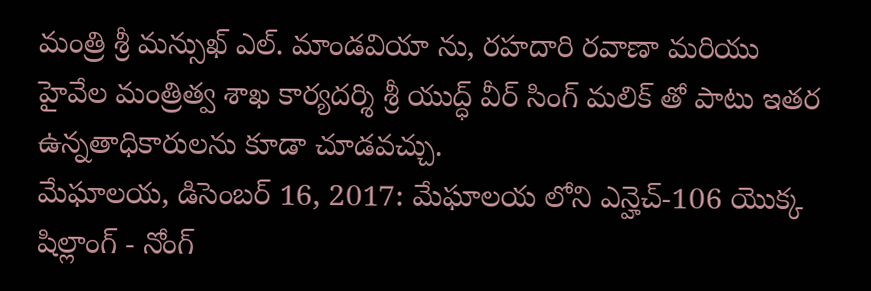మంత్రి శ్రీ మన్సుఖ్ ఎల్. మాండవియా ను, రహదారి రవాణా మరియు హైవేల మంత్రిత్వ శాఖ కార్యదర్శి శ్రీ యుద్ధ్ వీర్ సింగ్ మలిక్ తో పాటు ఇతర ఉన్నతాధికారులను కూడా చూడవచ్చు.
మేఘాలయ, డిసెంబర్ 16, 2017: మేఘాలయ లోని ఎన్హెచ్-106 యొక్క షిల్లాంగ్ - నోంగ్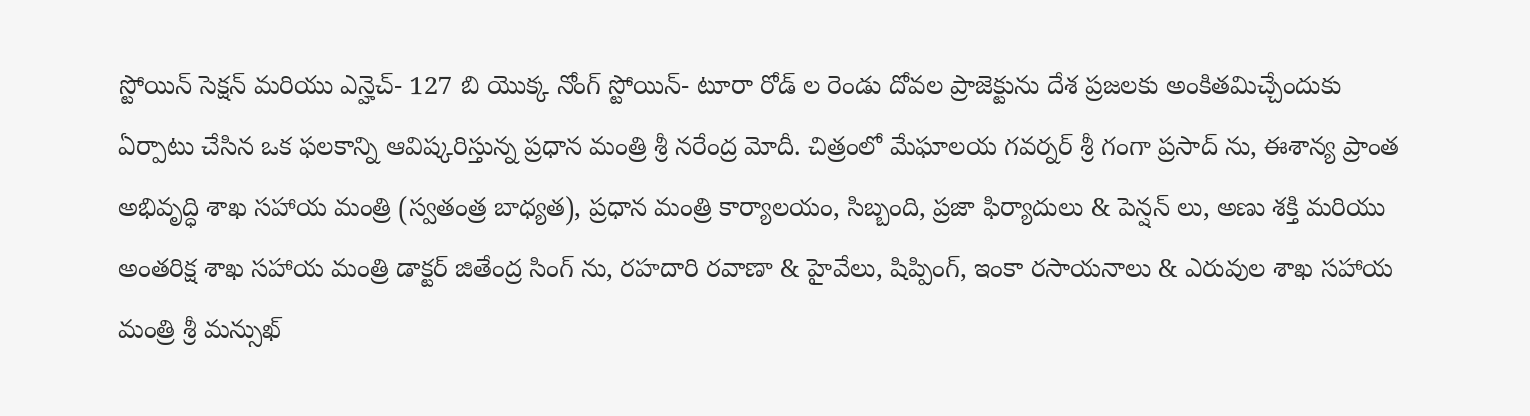స్టోయిన్ సెక్షన్ మరియు ఎన్హెచ్- 127 బి యొక్క నోంగ్ స్టోయిన్- టూరా రోడ్ ల రెండు దోవల ప్రాజెక్టును దేశ ప్రజలకు అంకితమిచ్చేందుకు ఏర్పాటు చేసిన ఒక ఫలకాన్ని ఆవిష్కరిస్తున్న ప్రధాన మంత్రి శ్రీ నరేంద్ర మోదీ. చిత్రంలో మేఘాలయ గవర్నర్ శ్రీ గంగా ప్రసాద్ ను, ఈశాన్య ప్రాంత అభివృద్ధి శాఖ సహాయ మంత్రి (స్వతంత్ర బాధ్యత), ప్రధాన మంత్రి కార్యాలయం, సిబ్బంది, ప్రజా ఫిర్యాదులు & పెన్షన్ లు, అణు శక్తి మరియు అంతరిక్ష శాఖ సహాయ మంత్రి డాక్టర్ జితేంద్ర సింగ్ ను, రహదారి రవాణా & హైవేలు, షిప్పింగ్, ఇంకా రసాయనాలు & ఎరువుల శాఖ సహాయ మంత్రి శ్రీ మన్సుఖ్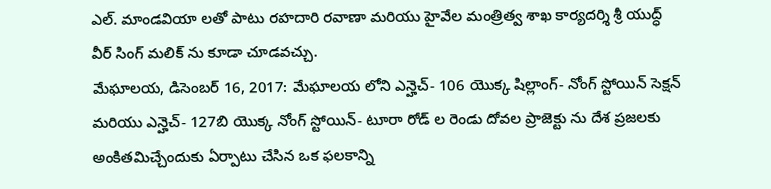ఎల్. మాండవియా లతో పాటు రహదారి రవాణా మరియు హైవేల మంత్రిత్వ శాఖ కార్యదర్శి శ్రీ యుద్ధ్ వీర్ సింగ్ మలిక్ ను కూడా చూడవచ్చు.
మేఘాలయ, డిసెంబర్ 16, 2017: మేఘాలయ లోని ఎన్హెచ్- 106 యొక్క షిల్లాంగ్- నోంగ్ స్టోయిన్ సెక్షన్ మరియు ఎన్హెచ్- 127బి యొక్క నోంగ్ స్టోయిన్- టూరా రోడ్ ల రెండు దోవల ప్రాజెక్టు ను దేశ ప్రజలకు అంకితమిచ్చేందుకు ఏర్పాటు చేసిన ఒక ఫలకాన్ని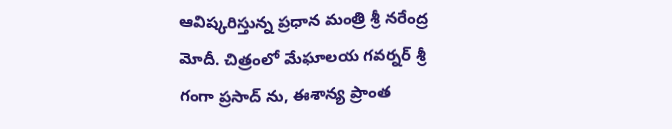ఆవిష్కరిస్తున్న ప్రధాన మంత్రి శ్రీ నరేంద్ర మోదీ. చిత్రంలో మేఘాలయ గవర్నర్ శ్రీ గంగా ప్రసాద్ ను, ఈశాన్య ప్రాంత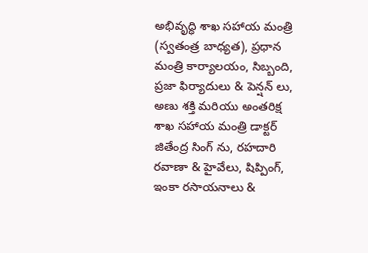అభివృద్ధి శాఖ సహాయ మంత్రి (స్వతంత్ర బాధ్యత), ప్రధాన మంత్రి కార్యాలయం, సిబ్బంది, ప్రజా ఫిర్యాదులు & పెన్షన్ లు, అణు శక్తి మరియు అంతరిక్ష శాఖ సహాయ మంత్రి డాక్టర్ జితేంద్ర సింగ్ ను, రహదారి రవాణా & హైవేలు, షిప్పింగ్, ఇంకా రసాయనాలు &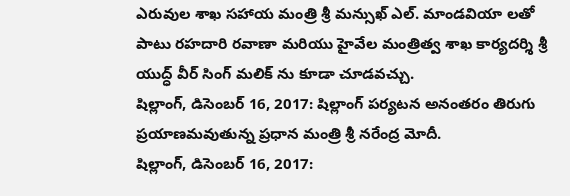ఎరువుల శాఖ సహాయ మంత్రి శ్రీ మన్సుఖ్ ఎల్. మాండవియా లతో పాటు రహదారి రవాణా మరియు హైవేల మంత్రిత్వ శాఖ కార్యదర్శి శ్రీ యుద్ధ్ వీర్ సింగ్ మలిక్ ను కూడా చూడవచ్చు.
షిల్లాంగ్, డిసెంబర్ 16, 2017: షిల్లాంగ్ పర్యటన అనంతరం తిరుగు ప్రయాణమవుతున్న ప్రధాన మంత్రి శ్రీ నరేంద్ర మోదీ.
షిల్లాంగ్, డిసెంబర్ 16, 2017: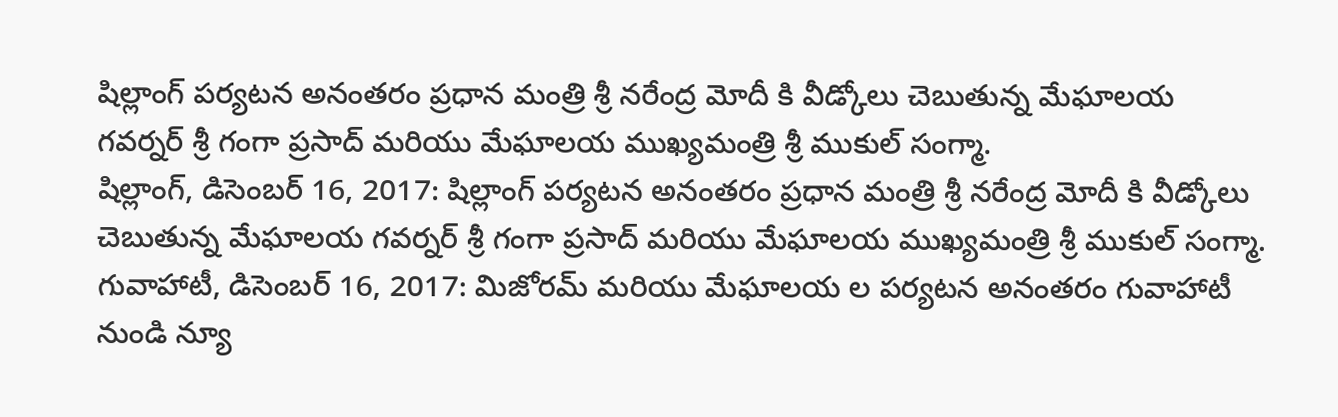షిల్లాంగ్ పర్యటన అనంతరం ప్రధాన మంత్రి శ్రీ నరేంద్ర మోదీ కి వీడ్కోలు చెబుతున్న మేఘాలయ గవర్నర్ శ్రీ గంగా ప్రసాద్ మరియు మేఘాలయ ముఖ్యమంత్రి శ్రీ ముకుల్ సంగ్మా.
షిల్లాంగ్, డిసెంబర్ 16, 2017: షిల్లాంగ్ పర్యటన అనంతరం ప్రధాన మంత్రి శ్రీ నరేంద్ర మోదీ కి వీడ్కోలు చెబుతున్న మేఘాలయ గవర్నర్ శ్రీ గంగా ప్రసాద్ మరియు మేఘాలయ ముఖ్యమంత్రి శ్రీ ముకుల్ సంగ్మా.
గువాహాటీ, డిసెంబర్ 16, 2017: మిజోరమ్ మరియు మేఘాలయ ల పర్యటన అనంతరం గువాహాటీ నుండి న్యూ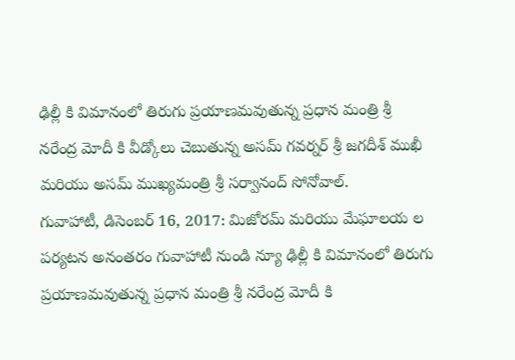ఢిల్లీ కి విమానంలో తిరుగు ప్రయాణమవుతున్న ప్రధాన మంత్రి శ్రీ నరేంద్ర మోదీ కి వీడ్కోలు చెబుతున్న అసమ్ గవర్నర్ శ్రీ జగదీశ్ ముఖీ మరియు అసమ్ ముఖ్యమంత్రి శ్రీ సర్వానంద్ సోనోవాల్.
గువాహాటీ, డిసెంబర్ 16, 2017: మిజోరమ్ మరియు మేఘాలయ ల పర్యటన అనంతరం గువాహాటీ నుండి న్యూ ఢిల్లీ కి విమానంలో తిరుగు ప్రయాణమవుతున్న ప్రధాన మంత్రి శ్రీ నరేంద్ర మోదీ కి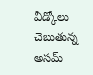వీడ్కోలు చెబుతున్న అసమ్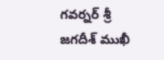గవర్నర్ శ్రీ జగదీశ్ ముఖీ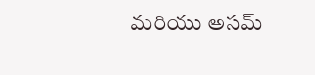మరియు అసమ్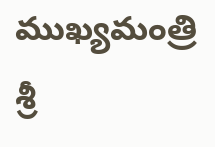ముఖ్యమంత్రి శ్రీ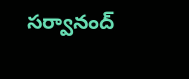సర్వానంద్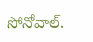సోనోవాల్.